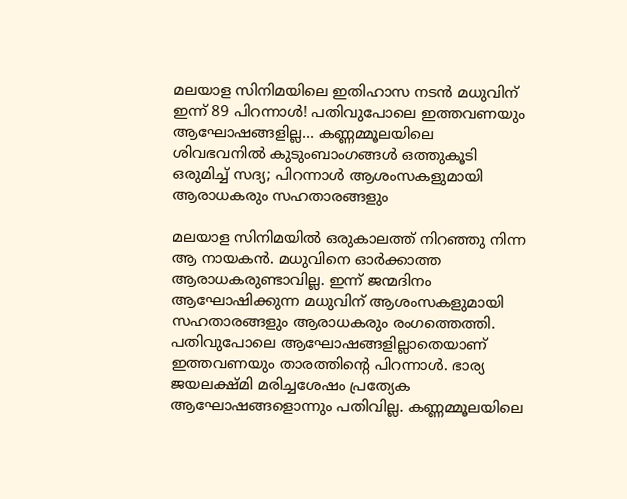മലയാള സിനിമയിലെ ഇതിഹാസ നടൻ മധുവിന് ഇന്ന് 89 പിറന്നാൾ! പതിവുപോലെ ഇത്തവണയും ആഘോഷങ്ങളില്ല... കണ്ണമ്മൂലയിലെ ശിവഭവനിൽ കുടുംബാംഗങ്ങൾ ഒത്തുകൂടി ഒരുമിച്ച് സദ്യ; പിറന്നാൾ ആശംസകളുമായി ആരാധകരും സഹതാരങ്ങളും

മലയാള സിനിമയിൽ ഒരുകാലത്ത് നിറഞ്ഞു നിന്ന ആ നായകൻ. മധുവിനെ ഓർക്കാത്ത ആരാധകരുണ്ടാവില്ല. ഇന്ന് ജന്മദിനം ആഘോഷിക്കുന്ന മധുവിന് ആശംസകളുമായി സഹതാരങ്ങളും ആരാധകരും രംഗത്തെത്തി. പതിവുപോലെ ആഘോഷങ്ങളില്ലാതെയാണ് ഇത്തവണയും താരത്തിന്റെ പിറന്നാൾ. ഭാര്യ ജയലക്ഷ്മി മരിച്ചശേഷം പ്രത്യേക ആഘോഷങ്ങളൊന്നും പതിവില്ല. കണ്ണമ്മൂലയിലെ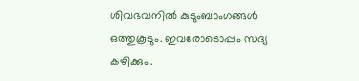ശിവഭവനിൽ കുടുംബാംഗങ്ങൾ ഒത്തുകൂടും. ഇവരോടൊപ്പം സദ്യ കഴിക്കും.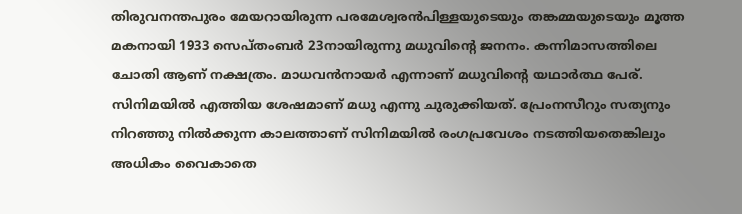തിരുവനന്തപുരം മേയറായിരുന്ന പരമേശ്വരൻപിള്ളയുടെയും തങ്കമ്മയുടെയും മൂത്ത മകനായി 1933 സെപ്തംബർ 23നായിരുന്നു മധുവിന്റെ ജനനം. കന്നിമാസത്തിലെ ചോതി ആണ് നക്ഷത്രം. മാധവൻനായർ എന്നാണ് മധുവിന്റെ യഥാർത്ഥ പേര്. സിനിമയിൽ എത്തിയ ശേഷമാണ് മധു എന്നു ചുരുക്കിയത്. പ്രേംനസീറും സത്യനും നിറഞ്ഞു നിൽക്കുന്ന കാലത്താണ് സിനിമയിൽ രംഗപ്രവേശം നടത്തിയതെങ്കിലും അധികം വൈകാതെ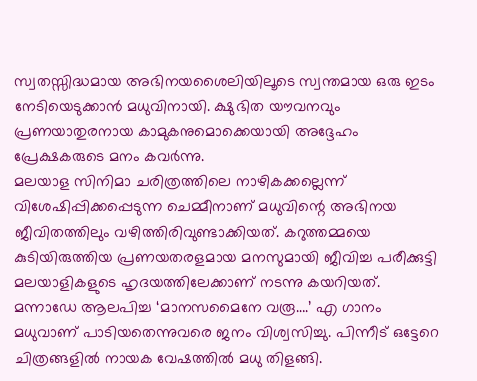സ്വതസ്സിദ്ധമായ അഭിനയശൈലിയിലൂടെ സ്വന്തമായ ഒരു ഇടം നേടിയെടുക്കാൻ മധുവിനായി. ക്ഷുഭിത യൗവനവും പ്രണയാതുരനായ കാമുകനുമൊക്കെയായി അദ്ദേഹം പ്രേക്ഷകരുടെ മനം കവർന്നു.
മലയാള സിനിമാ ചരിത്രത്തിലെ നാഴികക്കല്ലെന്ന് വിശേഷിപ്പിക്കപ്പെടുന്ന ചെമ്മീനാണ് മധുവിന്റെ അഭിനയ ജീവിതത്തിലും വഴിത്തിരിവുണ്ടാക്കിയത്. കറുത്തമ്മയെ കുടിയിരുത്തിയ പ്രണയതരളമായ മനസുമായി ജീവിച്ച പരീക്കുട്ടി മലയാളികളുടെ ഹൃദയത്തിലേക്കാണ് നടന്നു കയറിയത്. മന്നാഡേ ആലപിച്ച ‘മാനസമൈനേ വരൂ….’ എ ഗാനം മധുവാണ് പാടിയതെന്നുവരെ ജനം വിശ്വസിച്ചു. പിന്നീട് ഒട്ടേറെ ചിത്രങ്ങളിൽ നായക വേഷത്തിൽ മധു തിളങ്ങി.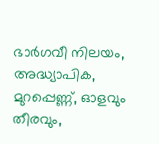ഭാർഗവീ നിലയം, അദ്ധ്യാപിക, മുറപ്പെണ്ണ്, ഓളവും തീരവും,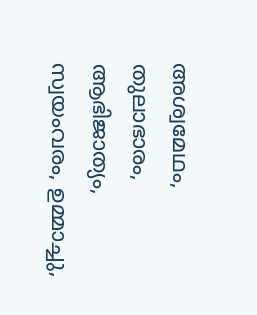അശ്വമേഥം, തുലാഭാരം, ആഭിജാത്യം, സ്വയംവരം, ഉമ്മാച്ചു,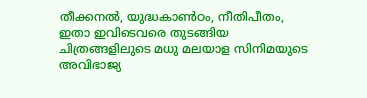തീക്കനൽ, യുദ്ധകാൺഠം, നീതിപീതം, ഇതാ ഇവിടെവരെ തുടങ്ങിയ ചിത്രങ്ങളിലുടെ മധു മലയാള സിനിമയുടെ അവിഭാജ്യ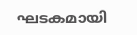ഘടകമായി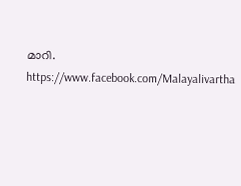മാറി.
https://www.facebook.com/Malayalivartha